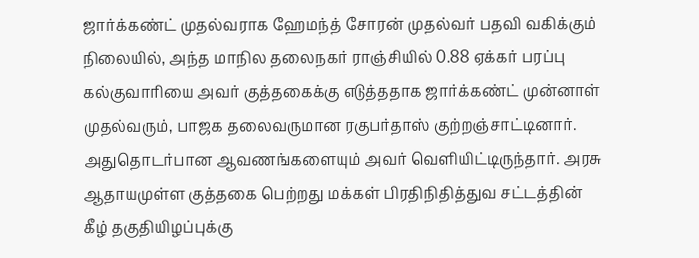ஜார்க்கண்ட் முதல்வராக ஹேமந்த் சோரன் முதல்வர் பதவி வகிக்கும் நிலையில், அந்த மாநில தலைநகர் ராஞ்சியில் 0.88 ஏக்கர் பரப்பு கல்குவாரியை அவர் குத்தகைக்கு எடுத்ததாக ஜார்க்கண்ட் முன்னாள் முதல்வரும், பாஜக தலைவருமான ரகுபர்தாஸ் குற்றஞ்சாட்டினார். அதுதொடர்பான ஆவணங்களையும் அவர் வெளியிட்டிருந்தார். அரசு ஆதாயமுள்ள குத்தகை பெற்றது மக்கள் பிரதிநிதித்துவ சட்டத்தின் கீழ் தகுதியிழப்புக்கு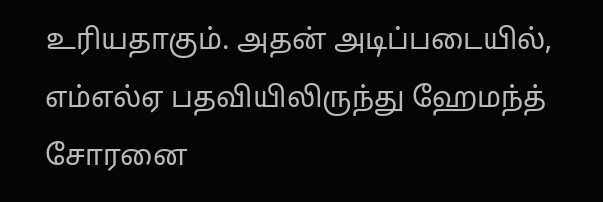உரியதாகும். அதன் அடிப்படையில், எம்எல்ஏ பதவியிலிருந்து ஹேமந்த் சோரனை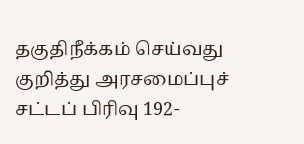தகுதிநீக்கம் செய்வது குறித்து அரசமைப்புச் சட்டப் பிரிவு 192-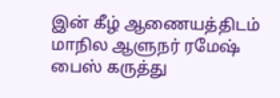இன் கீழ் ஆணையத்திடம் மாநில ஆளுநர் ரமேஷ் பைஸ் கருத்து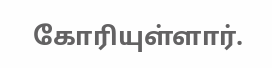கோரியுள்ளார்.